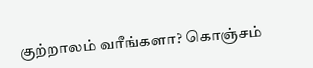குற்றாலம் வரீங்களா? கொஞ்சம்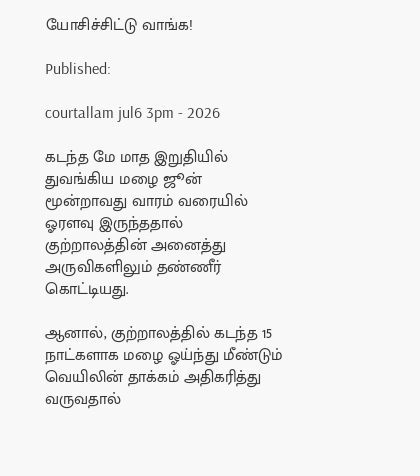யோசிச்சிட்டு வாங்க!

Published:

courtallam jul6 3pm - 2026

கடந்த மே மாத இறுதியில் துவங்கிய மழை ஜூன் மூன்றாவது வாரம் வரையில் ஓரளவு இருந்ததால் குற்றாலத்தின் அனைத்து அருவிகளிலும் தண்ணீர் கொட்டியது.

ஆனால், குற்றாலத்தில் கடந்த 15 நாட்களாக மழை ஓய்ந்து மீண்டும் வெயிலின் தாக்கம் அதிகரித்து வருவதால்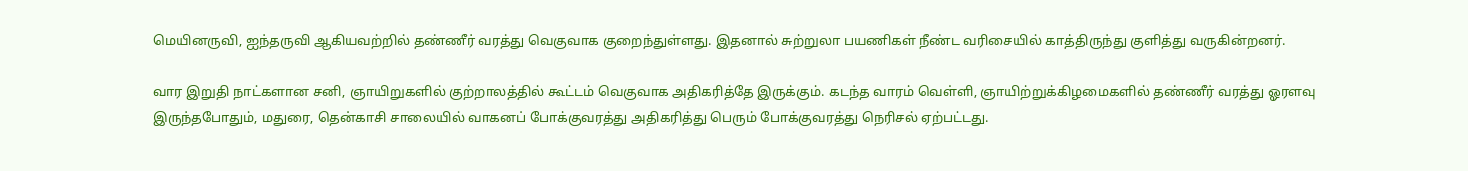மெயினருவி, ஐந்தருவி ஆகியவற்றில் தண்ணீர் வரத்து வெகுவாக குறைந்துள்ளது. இதனால் சுற்றுலா பயணிகள் நீண்ட வரிசையில் காத்திருந்து குளித்து வருகின்றனர்.

வார இறுதி நாட்களான சனி, ஞாயிறுகளில் குற்றாலத்தில் கூட்டம் வெகுவாக அதிகரித்தே இருக்கும். கடந்த வாரம் வெள்ளி, ஞாயிற்றுக்கிழமைகளில் தண்ணீர் வரத்து ஓரளவு இருந்தபோதும், மதுரை, தென்காசி சாலையில் வாகனப் போக்குவரத்து அதிகரித்து பெரும் போக்குவரத்து நெரிசல் ஏற்பட்டது.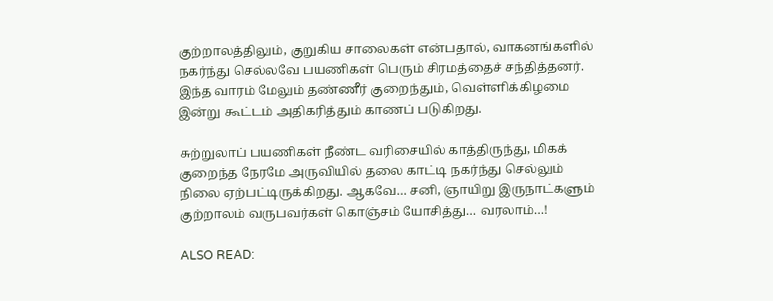குற்றாலத்திலும், குறுகிய சாலைகள் என்பதால், வாகனங்களில் நகர்ந்து செல்லவே பயணிகள் பெரும் சிரமத்தைச் சந்தித்தனர். இந்த வாரம் மேலும் தண்ணீர் குறைந்தும், வெள்ளிக்கிழமை இன்று கூட்டம் அதிகரித்தும் காணப் படுகிறது.

சுற்றுலாப் பயணிகள் நீண்ட வரிசையில் காத்திருந்து, மிகக் குறைந்த நேரமே அருவியில் தலை காட்டி நகர்ந்து செல்லும் நிலை ஏற்பட்டிருக்கிறது. ஆகவே… சனி, ஞாயிறு இருநாட்களும் குற்றாலம் வருபவர்கள் கொஞ்சம் யோசித்து… வரலாம்…!

ALSO READ: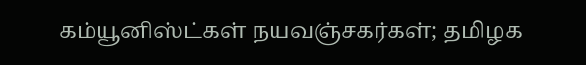கம்யூனிஸ்ட்கள் நயவஞ்சகர்கள்; தமிழக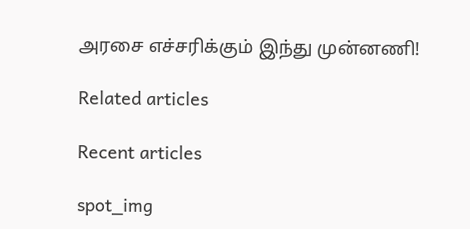அரசை எச்சரிக்கும் இந்து முன்னணி!

Related articles

Recent articles

spot_img